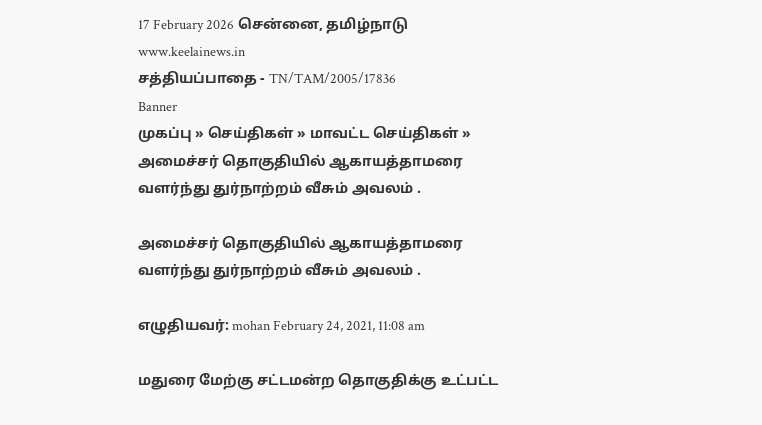17 February 2026 சென்னை, தமிழ்நாடு
www.keelainews.in
சத்தியப்பாதை - TN/TAM/2005/17836
Banner
முகப்பு » செய்திகள் » மாவட்ட செய்திகள் » அமைச்சர் தொகுதியில் ஆகாயத்தாமரை வளர்ந்து துர்நாற்றம் வீசும் அவலம் .

அமைச்சர் தொகுதியில் ஆகாயத்தாமரை வளர்ந்து துர்நாற்றம் வீசும் அவலம் .

எழுதியவர்: mohan February 24, 2021, 11:08 am

மதுரை மேற்கு சட்டமன்ற தொகுதிக்கு உட்பட்ட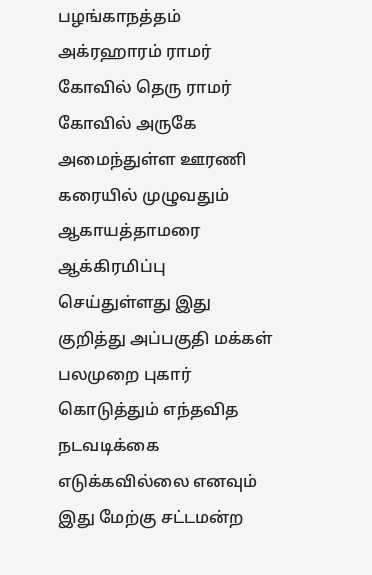பழங்காநத்தம் அக்ரஹாரம் ராமர் கோவில் தெரு ராமர் கோவில் அருகே அமைந்துள்ள ஊரணி கரையில் முழுவதும் ஆகாயத்தாமரை ஆக்கிரமிப்பு செய்துள்ளது இது குறித்து அப்பகுதி மக்கள் பலமுறை புகார் கொடுத்தும் எந்தவித நடவடிக்கை எடுக்கவில்லை எனவும் இது மேற்கு சட்டமன்ற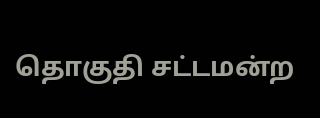தொகுதி சட்டமன்ற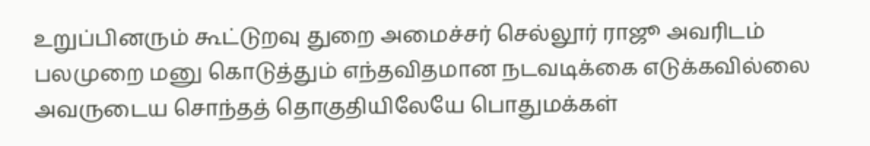உறுப்பினரும் கூட்டுறவு துறை அமைச்சர் செல்லூர் ராஜூ அவரிடம் பலமுறை மனு கொடுத்தும் எந்தவிதமான நடவடிக்கை எடுக்கவில்லை அவருடைய சொந்தத் தொகுதியிலேயே பொதுமக்கள்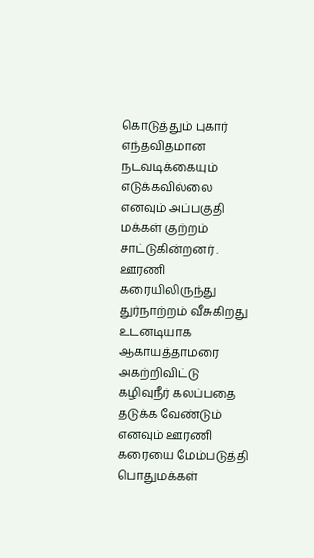கொடுத்தும் புகார் எந்தவிதமான நடவடிக்கையும் எடுக்கவில்லை எனவும் அப்பகுதி மக்கள் குற்றம் சாட்டுகின்றனர் . ஊரணி கரையிலிருந்து துர்நாற்றம் வீசுகிறது உடனடியாக ஆகாயத்தாமரை அகற்றிவிட்டு கழிவுநீர் கலப்பதை தடுக்க வேண்டும் எனவும் ஊரணி கரையை மேம்படுத்தி பொதுமக்கள்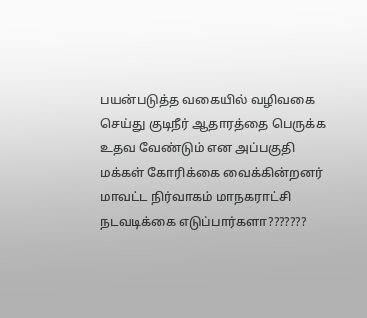பயன்படுத்த வகையில் வழிவகை செய்து குடிநீர் ஆதாரத்தை பெருக்க உதவ வேண்டும் என அப்பகுதி மக்கள் கோரிக்கை வைக்கின்றனர் மாவட்ட நிர்வாகம் மாநகராட்சி நடவடிக்கை எடுப்பார்களா???????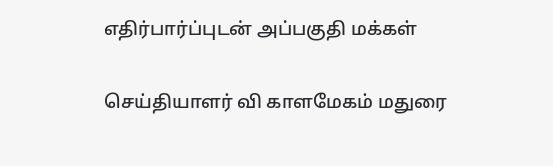எதிர்பார்ப்புடன் அப்பகுதி மக்கள்

செய்தியாளர் வி காளமேகம் மதுரை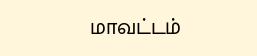மாவட்டம்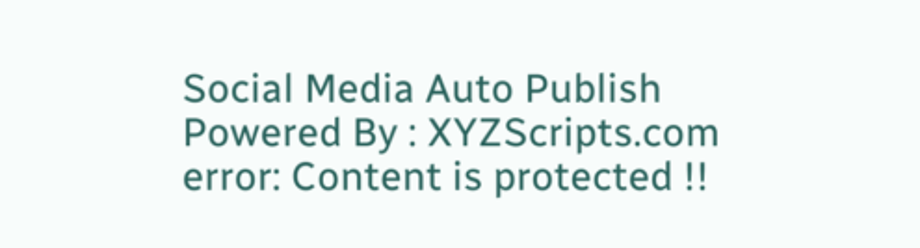Social Media Auto Publish Powered By : XYZScripts.com
error: Content is protected !!